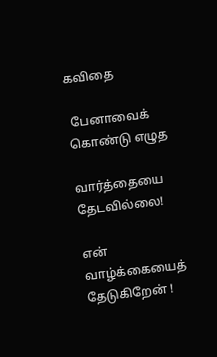கவிதை

 பேனாவைக் கொண்டு எழுத

வார்த்தையை தேடவில்லை!

என் வாழ்க்கையைத் தேடுகிறேன் !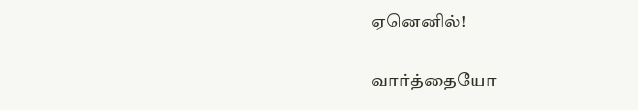ஏனெனில்!

வார்த்தையோ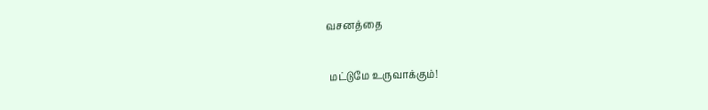வசனத்தை

 மட்டுமே உருவாக்கும்!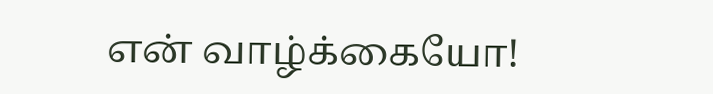என் வாழ்க்கையோ!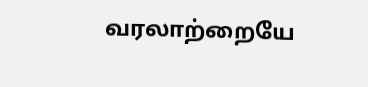வரலாற்றையே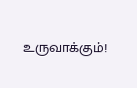உருவாக்கும்!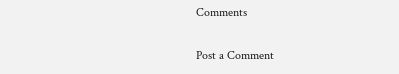Comments

Post a Comment